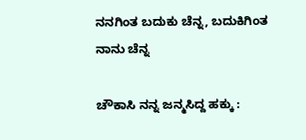ನನಗಿಂತ ಬದುಕು ಚೆನ್ನ, ಬದುಕಿಗಿಂತ ನಾನು ಚೆನ್ನ

ಚೌಕಾಸಿ ನನ್ನ ಜನ್ಮಸಿದ್ದ ಹಕ್ಕು :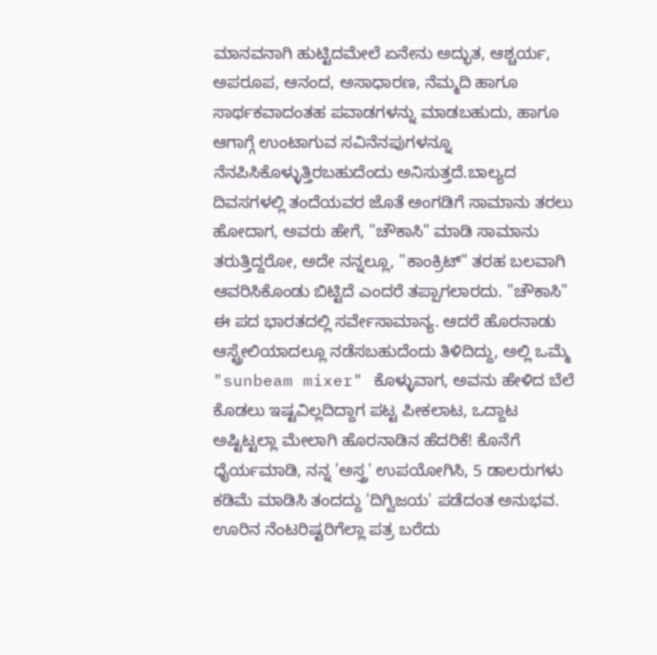ಮಾನವನಾಗಿ ಹುಟ್ಟಿದಮೇಲೆ ಏನೇನು ಅದ್ಭುತ, ಆಶ್ಚರ್ಯ, ಅಪರೂಪ, ಆನಂದ, ಅಸಾಧಾರಣ, ನೆಮ್ಮದಿ ಹಾಗೂ ಸಾರ್ಥಕವಾದಂತಹ ಪವಾಡಗಳನ್ನು ಮಾಡಬಹುದು, ಹಾಗೂ ಆಗಾಗ್ಗೆ ಉಂಟಾಗುವ ಸವಿನೆನಪುಗಳನ್ನೂ ನೆನಪಿಸಿಕೊಳ್ಳುತ್ತಿರಬಹುದೆಂದು ಅನಿಸುತ್ತದೆ.ಬಾಲ್ಯದ ದಿವಸಗಳಲ್ಲಿ ತಂದೆಯವರ ಜೊತೆ ಅಂಗಡಿಗೆ ಸಾಮಾನು ತರಲು ಹೋದಾಗ, ಅವರು ಹೇಗೆ, "ಚೌಕಾಸಿ" ಮಾಡಿ ಸಾಮಾನು ತರುತ್ತಿದ್ದರೋ, ಅದೇ ನನ್ನಲ್ಲೂ, "ಕಾಂಕ್ರಿಟ್" ತರಹ ಬಲವಾಗಿ ಆವರಿಸಿಕೊಂಡು ಬಿಟ್ಟಿದೆ ಎಂದರೆ ತಪ್ಪಾಗಲಾರದು. "ಚೌಕಾಸಿ" ಈ ಪದ ಭಾರತದಲ್ಲಿ ಸರ್ವೇಸಾಮಾನ್ಯ. ಆದರೆ ಹೊರನಾಡು ಆಸ್ಟ್ರೇಲಿಯಾದಲ್ಲೂ ನಡೆಸಬಹುದೆಂದು ತಿಳಿದಿದ್ದು, ಅಲ್ಲಿ ಒಮ್ಮೆ "sunbeam mixer" ಕೊಳ್ಳುವಾಗ, ಅವನು ಹೇಳಿದ ಬೆಲೆ ಕೊಡಲು ಇಷ್ಟವಿಲ್ಲದಿದ್ದಾಗ ಪಟ್ಟ ಪೀಕಲಾಟ, ಒದ್ದಾಟ ಅಷ್ಟಿಟ್ಟಲ್ಲಾ ಮೇಲಾಗಿ ಹೊರನಾಡಿನ ಹೆದರಿಕೆ! ಕೊನೆಗೆ ಧೈರ್ಯಮಾಡಿ, ನನ್ನ 'ಅಸ್ತ್ರ' ಉಪಯೋಗಿಸಿ, 5 ಡಾಲರುಗಳು ಕಡಿಮೆ ಮಾಡಿಸಿ ತಂದದ್ದು 'ದಿಗ್ವಿಜಯ' ಪಡೆದಂತ ಅನುಭವ. ಊರಿನ ನೆಂಟರಿಷ್ಟರಿಗೆಲ್ಲಾ ಪತ್ರ ಬರೆದು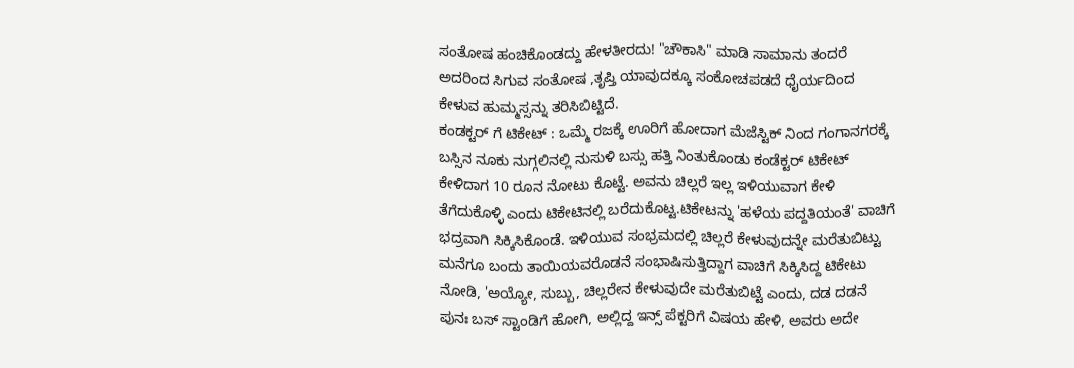ಸಂತೋಷ ಹಂಚಿಕೊಂಡದ್ದು ಹೇಳತೀರದು! "ಚೌಕಾಸಿ" ಮಾಡಿ ಸಾಮಾನು ತಂದರೆ ಅದರಿಂದ ಸಿಗುವ ಸಂತೋಷ ,ತೃಪ್ತಿ ಯಾವುದಕ್ಕೂ ಸಂಕೋಚಪಡದೆ ಧೈರ್ಯದಿಂದ ಕೇಳುವ ಹುಮ್ಮಸ್ಸನ್ನು ತರಿಸಿಬಿಟ್ಟಿದೆ.
ಕಂಡಕ್ಟರ್ ಗೆ ಟಿಕೇಟ್ : ಒಮ್ಮೆ ರಜಕ್ಕೆ ಊರಿಗೆ ಹೋದಾಗ ಮೆಜೆಸ್ಟಿಕ್ ನಿಂದ ಗಂಗಾನಗರಕ್ಕೆ ಬಸ್ಸಿನ ನೂಕು ನುಗ್ಗಲಿನಲ್ಲಿ ನುಸುಳಿ ಬಸ್ಸು ಹತ್ತಿ ನಿಂತುಕೊಂಡು ಕಂಡೆಕ್ಟರ್ ಟಿಕೇಟ್ ಕೇಳಿದಾಗ 10 ರೂನ ನೋಟು ಕೊಟ್ಟೆ. ಅವನು ಚಿಲ್ಲರೆ ಇಲ್ಲ ಇಳಿಯುವಾಗ ಕೇಳಿ ತೆಗೆದುಕೊಳ್ಳಿ ಎಂದು ಟಿಕೇಟಿನಲ್ಲಿ ಬರೆದುಕೊಟ್ಟ.ಟಿಕೇಟನ್ನು 'ಹಳೆಯ ಪದ್ದತಿಯಂತೆ' ವಾಚಿಗೆ ಭದ್ರವಾಗಿ ಸಿಕ್ಕಿಸಿಕೊಂಡೆ. ಇಳಿಯುವ ಸಂಭ್ರಮದಲ್ಲಿ ಚಿಲ್ಲರೆ ಕೇಳುವುದನ್ನೇ ಮರೆತುಬಿಟ್ಟು ಮನೆಗೂ ಬಂದು ತಾಯಿಯವರೊಡನೆ ಸಂಭಾಷಿಸುತ್ತಿದ್ದಾಗ ವಾಚಿಗೆ ಸಿಕ್ಕಿಸಿದ್ದ ಟಿಕೇಟು ನೋಡಿ, 'ಅಯ್ಯೋ, ಸುಬ್ಬು, ಚಿಲ್ಲರೇನ ಕೇಳುವುದೇ ಮರೆತುಬಿಟ್ಟೆ ಎಂದು, ದಡ ದಡನೆ ಪುನಃ ಬಸ್ ಸ್ಟಾಂಡಿಗೆ ಹೋಗಿ, ಅಲ್ಲಿದ್ದ ಇನ್ಸ್ ಪೆಕ್ಟರಿಗೆ ವಿಷಯ ಹೇಳಿ, ಅವರು ಅದೇ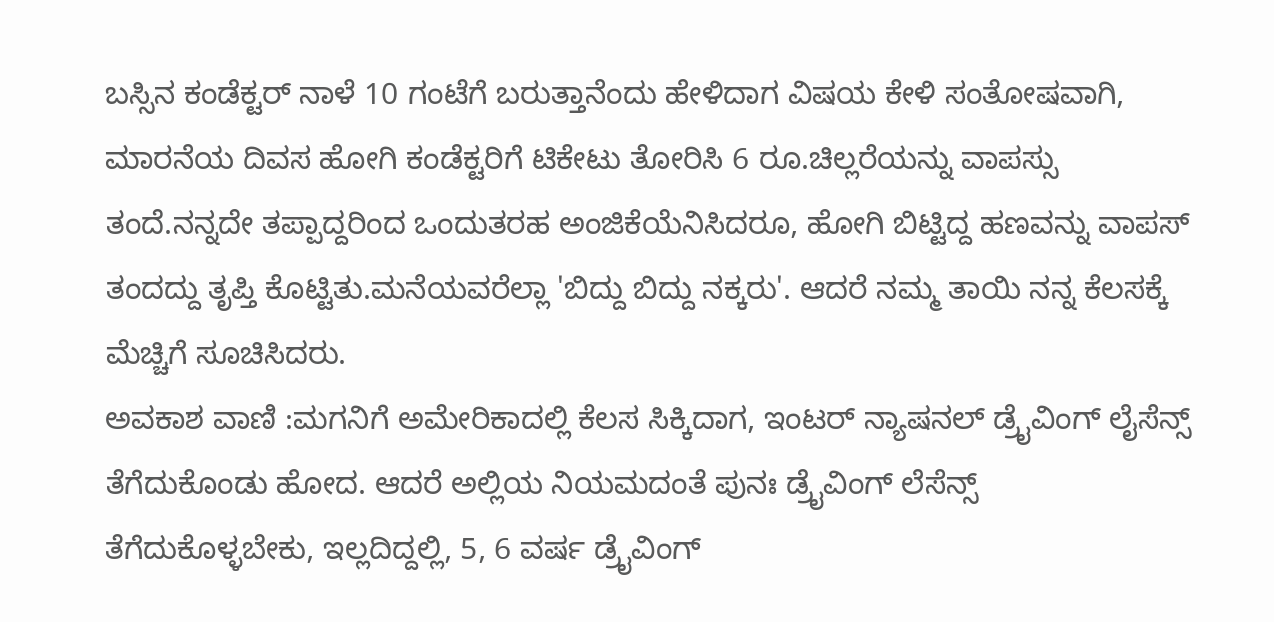ಬಸ್ಸಿನ ಕಂಡೆಕ್ಟರ್ ನಾಳೆ 10 ಗಂಟೆಗೆ ಬರುತ್ತಾನೆಂದು ಹೇಳಿದಾಗ ವಿಷಯ ಕೇಳಿ ಸಂತೋಷವಾಗಿ, ಮಾರನೆಯ ದಿವಸ ಹೋಗಿ ಕಂಡೆಕ್ಟರಿಗೆ ಟಿಕೇಟು ತೋರಿಸಿ 6 ರೂ.ಚಿಲ್ಲರೆಯನ್ನು ವಾಪಸ್ಸು ತಂದೆ.ನನ್ನದೇ ತಪ್ಪಾದ್ದರಿಂದ ಒಂದುತರಹ ಅಂಜಿಕೆಯೆನಿಸಿದರೂ, ಹೋಗಿ ಬಿಟ್ಟಿದ್ದ ಹಣವನ್ನು ವಾಪಸ್ ತಂದದ್ದು ತೃಪ್ತಿ ಕೊಟ್ಟಿತು.ಮನೆಯವರೆಲ್ಲಾ 'ಬಿದ್ದು ಬಿದ್ದು ನಕ್ಕರು'. ಆದರೆ ನಮ್ಮ ತಾಯಿ ನನ್ನ ಕೆಲಸಕ್ಕೆ ಮೆಚ್ಚಿಗೆ ಸೂಚಿಸಿದರು.
ಅವಕಾಶ ವಾಣಿ :ಮಗನಿಗೆ ಅಮೇರಿಕಾದಲ್ಲಿ ಕೆಲಸ ಸಿಕ್ಕಿದಾಗ, ಇಂಟರ್ ನ್ಯಾಷನಲ್ ಡ್ರೈವಿಂಗ್ ಲೈಸೆನ್ಸ್ ತೆಗೆದುಕೊಂಡು ಹೋದ. ಆದರೆ ಅಲ್ಲಿಯ ನಿಯಮದಂತೆ ಪುನಃ ಡ್ರೈವಿಂಗ್ ಲೆಸೆನ್ಸ್ ತೆಗೆದುಕೊಳ್ಳಬೇಕು, ಇಲ್ಲದಿದ್ದಲ್ಲಿ, 5, 6 ವರ್ಷ ಡ್ರೈವಿಂಗ್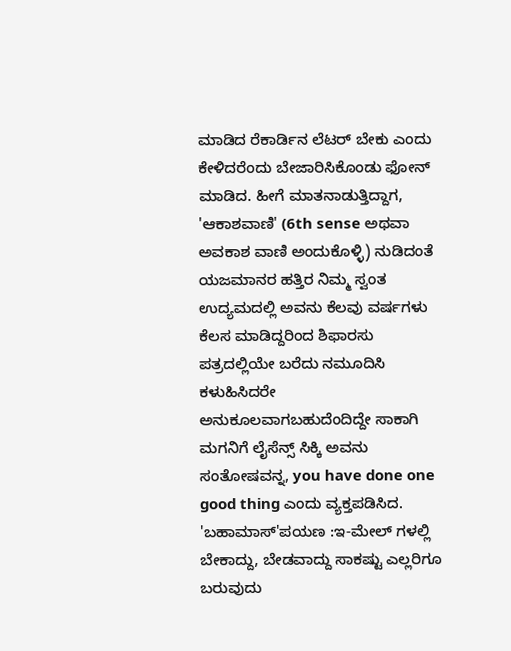ಮಾಡಿದ ರೆಕಾರ್ಡಿನ ಲೆಟರ್ ಬೇಕು ಎಂದು ಕೇಳಿದರೆಂದು ಬೇಜಾರಿಸಿಕೊಂಡು ಫೋನ್ ಮಾಡಿದ. ಹೀಗೆ ಮಾತನಾಡುತ್ತಿದ್ದಾಗ, 'ಆಕಾಶವಾಣಿ' (6th sense ಅಥವಾ ಅವಕಾಶ ವಾಣಿ ಅಂದುಕೊಳ್ಳಿ) ನುಡಿದಂತೆ ಯಜಮಾನರ ಹತ್ತಿರ ನಿಮ್ಮ ಸ್ವಂತ ಉದ್ಯಮದಲ್ಲಿ ಅವನು ಕೆಲವು ವರ್ಷಗಳು ಕೆಲಸ ಮಾಡಿದ್ದರಿಂದ ಶಿಫಾರಸು ಪತ್ರದಲ್ಲಿಯೇ ಬರೆದು ನಮೂದಿಸಿ ಕಳುಹಿಸಿದರೇ ಅನುಕೂಲವಾಗಬಹುದೆಂದಿದ್ದೇ ಸಾಕಾಗಿ ಮಗನಿಗೆ ಲೈಸೆನ್ಸ್ ಸಿಕ್ಕಿ ಅವನು ಸಂತೋಷವನ್ನ, you have done one good thing ಎಂದು ವ್ಯಕ್ತಪಡಿಸಿದ.
'ಬಹಾಮಾಸ್'ಪಯಣ :ಇ-ಮೇಲ್ ಗಳಲ್ಲಿ ಬೇಕಾದ್ದು, ಬೇಡವಾದ್ದು ಸಾಕಷ್ಟು ಎಲ್ಲರಿಗೂ ಬರುವುದು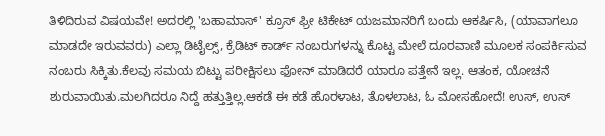ತಿಳಿದಿರುವ ವಿಷಯವೇ! ಅದರಲ್ಲಿ 'ಬಹಾಮಾಸ್' ಕ್ರೂಸ್ ಫ್ರೀ ಟಿಕೇಟ್ ಯಜಮಾನರಿಗೆ ಬಂದು ಆಕರ್ಷಿಸಿ, (ಯಾವಾಗಲೂ ಮಾಡದೇ ಇರುವವರು) ಎಲ್ಲಾ ಡಿಟೈಲ್ಸ್, ಕ್ರೆಡಿಟ್ ಕಾರ್ಡ್ ನಂಬರುಗಳನ್ನು ಕೊಟ್ಟ ಮೇಲೆ ದೂರವಾಣಿ ಮೂಲಕ ಸಂಪರ್ಕಿಸುವ ನಂಬರು ಸಿಕ್ಕಿತು.ಕೆಲವು ಸಮಯ ಬಿಟ್ಟು ಪರೀಕ್ಷಿಸಲು ಫೋನ್ ಮಾಡಿದರೆ ಯಾರೂ ಪತ್ತೇನೆ ಇಲ್ಲ. ಆತಂಕ, ಯೋಚನೆ ಶುರುವಾಯಿತು.ಮಲಗಿದರೂ ನಿದ್ದೆ ಹತ್ತುತ್ತಿಲ್ಲ.ಆಕಡೆ ಈ ಕಡೆ ಹೊರಳಾಟ, ತೊಳಲಾಟ, ಓ ಮೋಸಹೋದೆ! ಉಸ್, ಉಸ್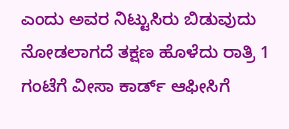ಎಂದು ಅವರ ನಿಟ್ಟುಸಿರು ಬಿಡುವುದು ನೋಡಲಾಗದೆ ತಕ್ಷಣ ಹೊಳೆದು ರಾತ್ರಿ 1 ಗಂಟೆಗೆ ವೀಸಾ ಕಾರ್ಡ್ ಆಫೀಸಿಗೆ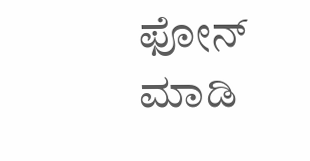ಫೋನ್ ಮಾಡಿ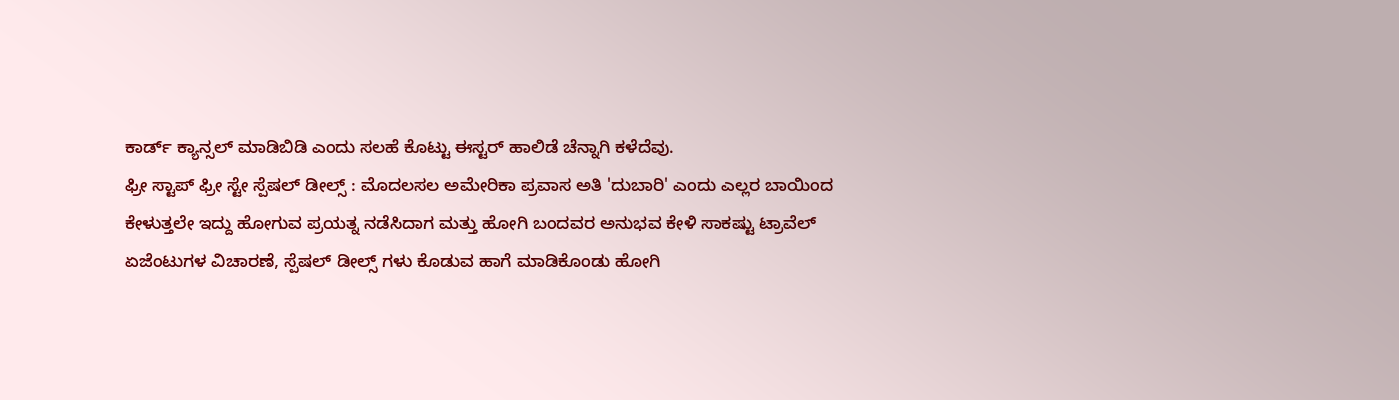ಕಾರ್ಡ್ ಕ್ಯಾನ್ಸಲ್ ಮಾಡಿಬಿಡಿ ಎಂದು ಸಲಹೆ ಕೊಟ್ಟು ಈಸ್ಟರ್ ಹಾಲಿಡೆ ಚೆನ್ನಾಗಿ ಕಳೆದೆವು.
ಫ್ರೀ ಸ್ಟಾಪ್ ಫ್ರೀ ಸ್ಟೇ ಸ್ಪೆಷಲ್ ಡೀಲ್ಸ್ : ಮೊದಲಸಲ ಅಮೇರಿಕಾ ಪ್ರವಾಸ ಅತಿ 'ದುಬಾರಿ' ಎಂದು ಎಲ್ಲರ ಬಾಯಿಂದ ಕೇಳುತ್ತಲೇ ಇದ್ದು ಹೋಗುವ ಪ್ರಯತ್ನ ನಡೆಸಿದಾಗ ಮತ್ತು ಹೋಗಿ ಬಂದವರ ಅನುಭವ ಕೇಳಿ ಸಾಕಷ್ಟು ಟ್ರಾವೆಲ್ ಏಜೆಂಟುಗಳ ವಿಚಾರಣೆ, ಸ್ಪೆಷಲ್ ಡೀಲ್ಸ್ ಗಳು ಕೊಡುವ ಹಾಗೆ ಮಾಡಿಕೊಂಡು ಹೋಗಿ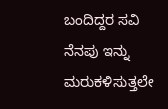ಬಂದಿದ್ದರ ಸವಿ ನೆನಪು ಇನ್ನು ಮರುಕಳಿಸುತ್ತಲೇ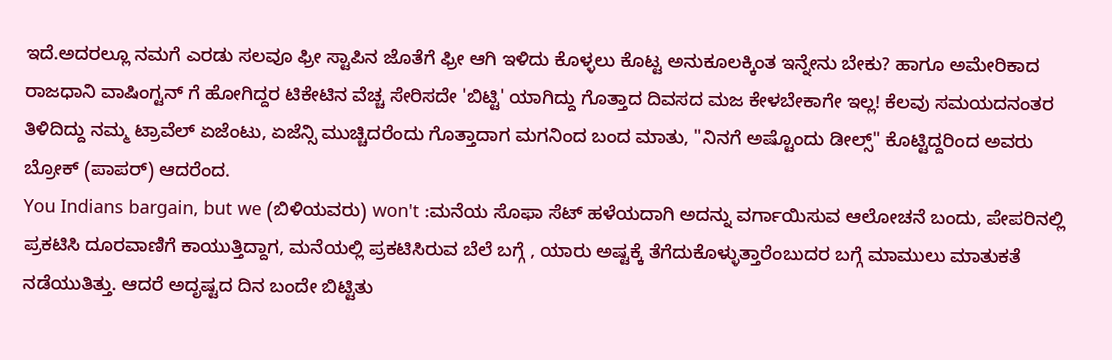ಇದೆ.ಅದರಲ್ಲೂ ನಮಗೆ ಎರಡು ಸಲವೂ ಫ್ರೀ ಸ್ಟಾಪಿನ ಜೊತೆಗೆ ಫ್ರೀ ಆಗಿ ಇಳಿದು ಕೊಳ್ಳಲು ಕೊಟ್ಟ ಅನುಕೂಲಕ್ಕಿಂತ ಇನ್ನೇನು ಬೇಕು? ಹಾಗೂ ಅಮೇರಿಕಾದ ರಾಜಧಾನಿ ವಾಷಿಂಗ್ಟನ್ ಗೆ ಹೋಗಿದ್ದರ ಟಿಕೇಟಿನ ವೆಚ್ಚ ಸೇರಿಸದೇ 'ಬಿಟ್ಟಿ' ಯಾಗಿದ್ದು ಗೊತ್ತಾದ ದಿವಸದ ಮಜ ಕೇಳಬೇಕಾಗೇ ಇಲ್ಲ! ಕೆಲವು ಸಮಯದನಂತರ ತಿಳಿದಿದ್ದು ನಮ್ಮ ಟ್ರಾವೆಲ್ ಏಜೆಂಟು, ಏಜೆನ್ಸಿ ಮುಚ್ಚಿದರೆಂದು ಗೊತ್ತಾದಾಗ ಮಗನಿಂದ ಬಂದ ಮಾತು, "ನಿನಗೆ ಅಷ್ಟೊಂದು ಡೀಲ್ಸ್" ಕೊಟ್ಟಿದ್ದರಿಂದ ಅವರು ಬ್ರೋಕ್ (ಪಾಪರ್) ಆದರೆಂದ.
You Indians bargain, but we (ಬಿಳಿಯವರು) won't :ಮನೆಯ ಸೊಫಾ ಸೆಟ್ ಹಳೆಯದಾಗಿ ಅದನ್ನು ವರ್ಗಾಯಿಸುವ ಆಲೋಚನೆ ಬಂದು, ಪೇಪರಿನಲ್ಲಿ ಪ್ರಕಟಿಸಿ ದೂರವಾಣಿಗೆ ಕಾಯುತ್ತಿದ್ದಾಗ, ಮನೆಯಲ್ಲಿ ಪ್ರಕಟಿಸಿರುವ ಬೆಲೆ ಬಗ್ಗೆ , ಯಾರು ಅಷ್ಟಕ್ಕೆ ತೆಗೆದುಕೊಳ್ಳುತ್ತಾರೆಂಬುದರ ಬಗ್ಗೆ ಮಾಮುಲು ಮಾತುಕತೆ ನಡೆಯುತಿತ್ತು. ಆದರೆ ಅದೃಷ್ಟದ ದಿನ ಬಂದೇ ಬಿಟ್ಟಿತು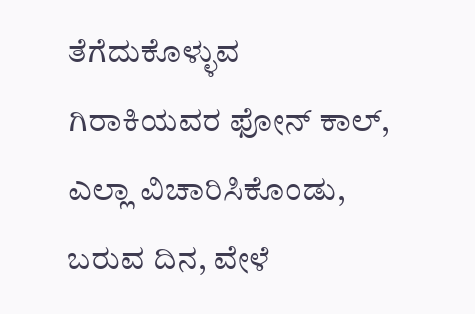ತೆಗೆದುಕೊಳ್ಳುವ ಗಿರಾಕಿಯವರ ಫೋನ್ ಕಾಲ್, ಎಲ್ಲಾ ವಿಚಾರಿಸಿಕೊಂಡು, ಬರುವ ದಿನ, ವೇಳೆ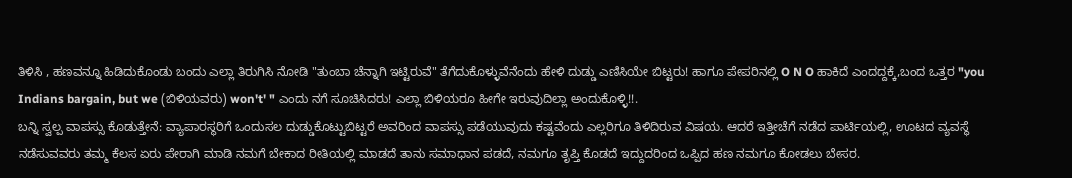ತಿಳಿಸಿ , ಹಣವನ್ನೂ ಹಿಡಿದುಕೊಂಡು ಬಂದು ಎಲ್ಲಾ ತಿರುಗಿಸಿ ನೋಡಿ "ತುಂಬಾ ಚೆನ್ನಾಗಿ ಇಟ್ಟಿರುವೆ" ತೆಗೆದುಕೊಳ್ಳುವೆನೆಂದು ಹೇಳಿ ದುಡ್ಡು ಎಣಿಸಿಯೇ ಬಿಟ್ಟರು! ಹಾಗೂ ಪೇಪರಿನಲ್ಲಿ O N O ಹಾಕಿದೆ ಎಂದದ್ದಕ್ಕೆ,ಬಂದ ಒತ್ತರ "you Indians bargain, but we (ಬಿಳಿಯವರು) won't' " ಎಂದು ನಗೆ ಸೂಚಿಸಿದರು! ಎಲ್ಲಾ ಬಿಳಿಯರೂ ಹೀಗೇ ಇರುವುದಿಲ್ಲಾ ಅಂದುಕೊಳ್ಳಿ!!.
ಬನ್ನಿ ಸ್ವಲ್ಪ ವಾಪಸ್ಸು ಕೊಡುತ್ತೇನೆ: ವ್ಯಾಪಾರಸ್ಥರಿಗೆ ಒಂದುಸಲ ದುಡ್ಡುಕೊಟ್ಟುಬಿಟ್ಟರೆ ಅವರಿಂದ ವಾಪಸ್ಸು ಪಡೆಯುವುದು ಕಷ್ಟವೆಂದು ಎಲ್ಲರಿಗೂ ತಿಳಿದಿರುವ ವಿಷಯ. ಆದರೆ ಇತ್ತೀಚೆಗೆ ನಡೆದ ಪಾರ್ಟಿಯಲ್ಲಿ, ಊಟದ ವ್ಯವಸ್ಥೆ ನಡೆಸುವವರು ತಮ್ಮ ಕೆಲಸ ಏರು ಪೇರಾಗಿ ಮಾಡಿ ನಮಗೆ ಬೇಕಾದ ರೀತಿಯಲ್ಲಿ ಮಾಡದೆ ತಾನು ಸಮಾಧಾನ ಪಡದೆ, ನಮಗೂ ತೃಪ್ತಿ ಕೊಡದೆ ಇದ್ದುದರಿಂದ ಒಪ್ಪಿದ ಹಣ ನಮಗೂ ಕೋಡಲು ಬೇಸರ.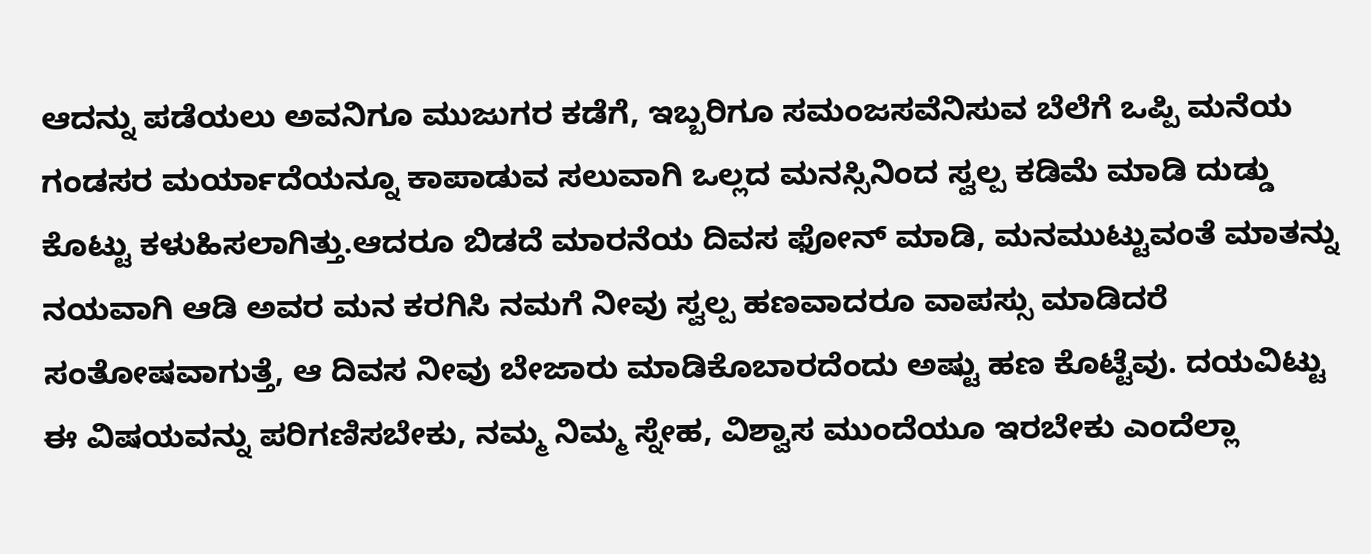ಆದನ್ನು ಪಡೆಯಲು ಅವನಿಗೂ ಮುಜುಗರ ಕಡೆಗೆ, ಇಬ್ಬರಿಗೂ ಸಮಂಜಸವೆನಿಸುವ ಬೆಲೆಗೆ ಒಪ್ಪಿ ಮನೆಯ ಗಂಡಸರ ಮರ್ಯಾದೆಯನ್ನೂ ಕಾಪಾಡುವ ಸಲುವಾಗಿ ಒಲ್ಲದ ಮನಸ್ಸಿನಿಂದ ಸ್ವಲ್ಪ ಕಡಿಮೆ ಮಾಡಿ ದುಡ್ಡು ಕೊಟ್ಟು ಕಳುಹಿಸಲಾಗಿತ್ತು.ಆದರೂ ಬಿಡದೆ ಮಾರನೆಯ ದಿವಸ ಫೋನ್ ಮಾಡಿ, ಮನಮುಟ್ಟುವಂತೆ ಮಾತನ್ನು ನಯವಾಗಿ ಆಡಿ ಅವರ ಮನ ಕರಗಿಸಿ ನಮಗೆ ನೀವು ಸ್ವಲ್ಪ ಹಣವಾದರೂ ವಾಪಸ್ಸು ಮಾಡಿದರೆ ಸಂತೋಷವಾಗುತ್ತೆ, ಆ ದಿವಸ ನೀವು ಬೇಜಾರು ಮಾಡಿಕೊಬಾರದೆಂದು ಅಷ್ಟು ಹಣ ಕೊಟ್ಟೆವು. ದಯವಿಟ್ಟು ಈ ವಿಷಯವನ್ನು ಪರಿಗಣಿಸಬೇಕು, ನಮ್ಮ ನಿಮ್ಮ ಸ್ನೇಹ, ವಿಶ್ವಾಸ ಮುಂದೆಯೂ ಇರಬೇಕು ಎಂದೆಲ್ಲಾ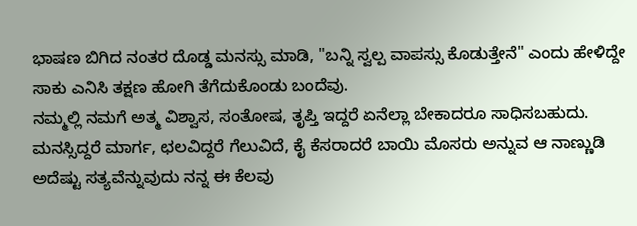ಭಾಷಣ ಬಿಗಿದ ನಂತರ ದೊಡ್ಡ ಮನಸ್ಸು ಮಾಡಿ, "ಬನ್ನಿ ಸ್ವಲ್ಪ ವಾಪಸ್ಸು ಕೊಡುತ್ತೇನೆ" ಎಂದು ಹೇಳಿದ್ದೇ ಸಾಕು ಎನಿಸಿ ತಕ್ಷಣ ಹೋಗಿ ತೆಗೆದುಕೊಂಡು ಬಂದೆವು.
ನಮ್ಮಲ್ಲಿ ನಮಗೆ ಅತ್ಮ ವಿಶ್ವಾಸ, ಸಂತೋಷ, ತೃಪ್ತಿ ಇದ್ದರೆ ಏನೆಲ್ಲಾ ಬೇಕಾದರೂ ಸಾಧಿಸಬಹುದು. ಮನಸ್ಸಿದ್ದರೆ ಮಾರ್ಗ, ಛಲವಿದ್ದರೆ ಗೆಲುವಿದೆ, ಕೈ ಕೆಸರಾದರೆ ಬಾಯಿ ಮೊಸರು ಅನ್ನುವ ಆ ನಾಣ್ಣುಡಿ ಅದೆಷ್ಟು ಸತ್ಯವೆನ್ನುವುದು ನನ್ನ ಈ ಕೆಲವು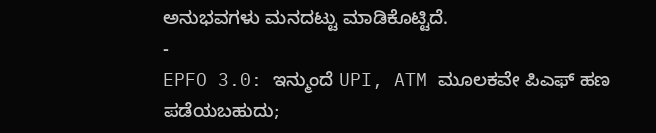ಅನುಭವಗಳು ಮನದಟ್ಟು ಮಾಡಿಕೊಟ್ಟಿದೆ.
-
EPFO 3.0: ಇನ್ಮುಂದೆ UPI, ATM ಮೂಲಕವೇ ಪಿಎಫ್ ಹಣ ಪಡೆಯಬಹುದು;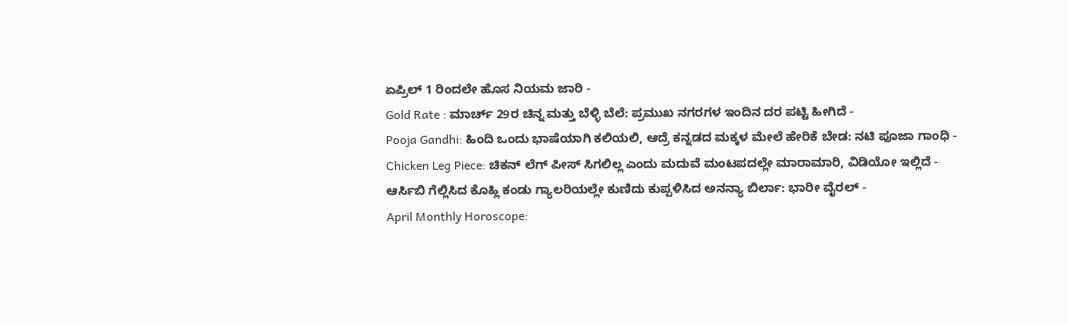ಏಪ್ರಿಲ್ 1 ರಿಂದಲೇ ಹೊಸ ನಿಯಮ ಜಾರಿ -
Gold Rate : ಮಾರ್ಚ್ 29ರ ಚಿನ್ನ ಮತ್ತು ಬೆಳ್ಳಿ ಬೆಲೆ: ಪ್ರಮುಖ ನಗರಗಳ ಇಂದಿನ ದರ ಪಟ್ಟಿ ಹೀಗಿದೆ -
Pooja Gandhi: ಹಿಂದಿ ಒಂದು ಭಾಷೆಯಾಗಿ ಕಲಿಯಲಿ, ಆದ್ರೆ ಕನ್ನಡದ ಮಕ್ಕಳ ಮೇಲೆ ಹೇರಿಕೆ ಬೇಡ: ನಟಿ ಪೂಜಾ ಗಾಂಧಿ -
Chicken Leg Piece: ಚಿಕನ್ ಲೆಗ್ ಪೀಸ್ ಸಿಗಲಿಲ್ಲ ಎಂದು ಮದುವೆ ಮಂಟಪದಲ್ಲೇ ಮಾರಾಮಾರಿ, ವಿಡಿಯೋ ಇಲ್ಲಿದೆ -
ಆರ್ಸಿಬಿ ಗೆಲ್ಲಿಸಿದ ಕೊಹ್ಲಿ ಕಂಡು ಗ್ಯಾಲರಿಯಲ್ಲೇ ಕುಣಿದು ಕುಪ್ಪಳಿಸಿದ ಅನನ್ಯಾ ಬಿರ್ಲಾ: ಭಾರೀ ವೈರಲ್ -
April Monthly Horoscope: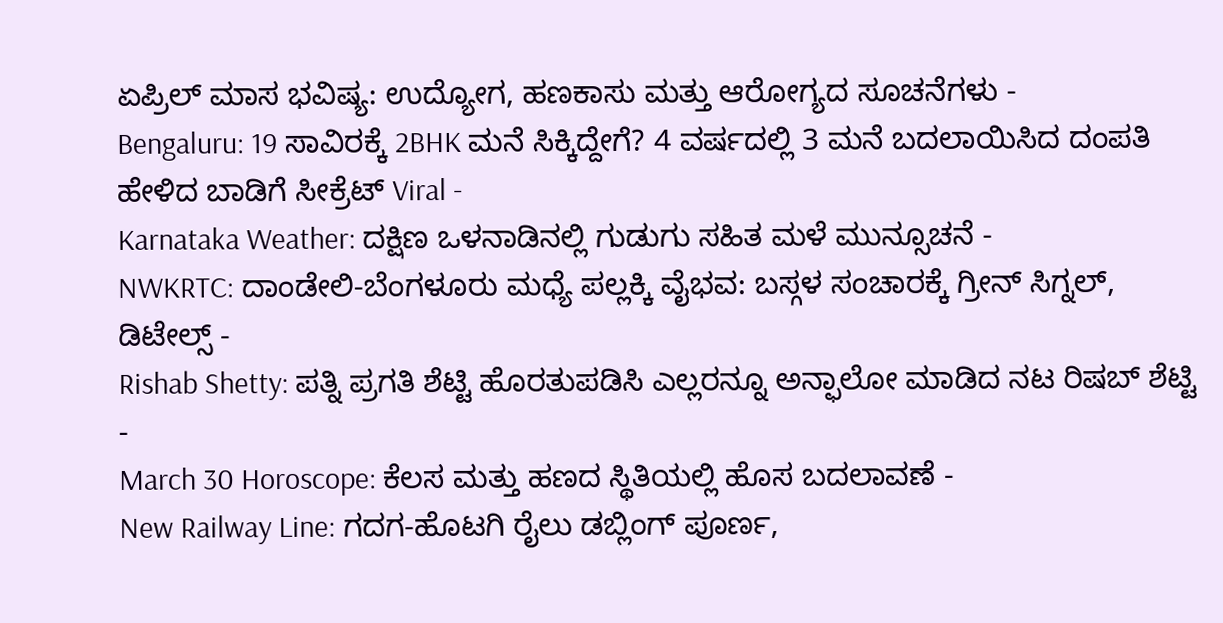ಏಪ್ರಿಲ್ ಮಾಸ ಭವಿಷ್ಯ: ಉದ್ಯೋಗ, ಹಣಕಾಸು ಮತ್ತು ಆರೋಗ್ಯದ ಸೂಚನೆಗಳು -
Bengaluru: 19 ಸಾವಿರಕ್ಕೆ 2BHK ಮನೆ ಸಿಕ್ಕಿದ್ದೇಗೆ? 4 ವರ್ಷದಲ್ಲಿ 3 ಮನೆ ಬದಲಾಯಿಸಿದ ದಂಪತಿ ಹೇಳಿದ ಬಾಡಿಗೆ ಸೀಕ್ರೆಟ್ Viral -
Karnataka Weather: ದಕ್ಷಿಣ ಒಳನಾಡಿನಲ್ಲಿ ಗುಡುಗು ಸಹಿತ ಮಳೆ ಮುನ್ಸೂಚನೆ -
NWKRTC: ದಾಂಡೇಲಿ-ಬೆಂಗಳೂರು ಮಧ್ಯೆ ಪಲ್ಲಕ್ಕಿ ವೈಭವ: ಬಸ್ಗಳ ಸಂಚಾರಕ್ಕೆ ಗ್ರೀನ್ ಸಿಗ್ನಲ್, ಡಿಟೇಲ್ಸ್ -
Rishab Shetty: ಪತ್ನಿ ಪ್ರಗತಿ ಶೆಟ್ಟಿ ಹೊರತುಪಡಿಸಿ ಎಲ್ಲರನ್ನೂ ಅನ್ಫಾಲೋ ಮಾಡಿದ ನಟ ರಿಷಬ್ ಶೆಟ್ಟಿ -
March 30 Horoscope: ಕೆಲಸ ಮತ್ತು ಹಣದ ಸ್ಥಿತಿಯಲ್ಲಿ ಹೊಸ ಬದಲಾವಣೆ -
New Railway Line: ಗದಗ-ಹೊಟಗಿ ರೈಲು ಡಬ್ಲಿಂಗ್ ಪೂರ್ಣ,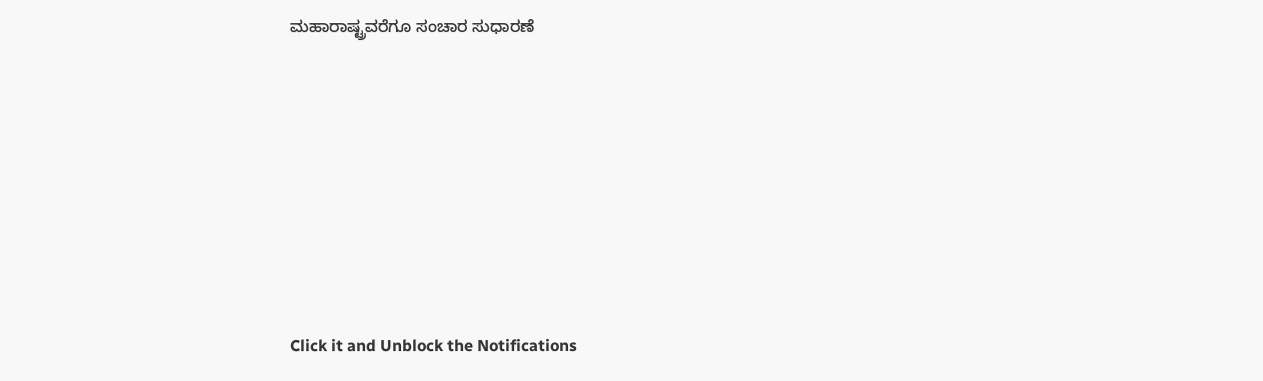ಮಹಾರಾಷ್ಟ್ರವರೆಗೂ ಸಂಚಾರ ಸುಧಾರಣೆ












Click it and Unblock the Notifications